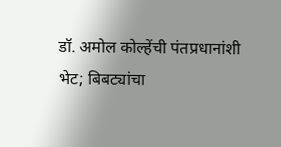डॉ. अमोल कोल्हेंची पंतप्रधानांशी भेट; बिबट्यांचा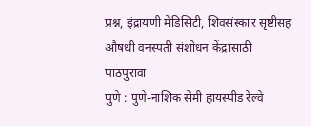प्रश्न, इंद्रायणी मेडिसिटी, शिवसंस्कार सृष्टीसह औषधी वनस्पती संशोधन केंद्रासाठी पाठपुरावा
पुणे : पुणे-नाशिक सेमी हायस्पीड रेल्वे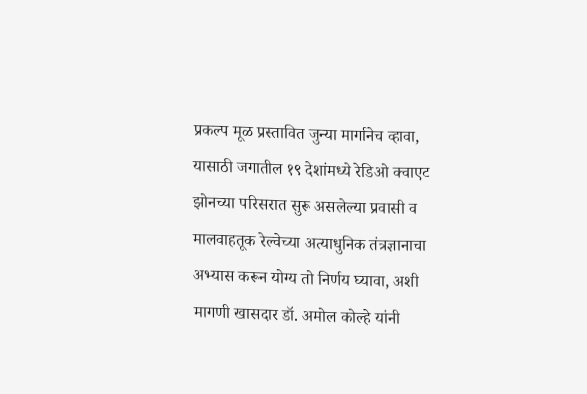प्रकल्प मूळ प्रस्तावित जुन्या मार्गानेच व्हावा, यासाठी जगातील १९ देशांमध्ये रेडिओ क्वाएट झोनच्या परिसरात सुरू असलेल्या प्रवासी व मालवाहतूक रेल्वेच्या अत्याधुनिक तंत्रज्ञानाचा अभ्यास करून योग्य तो निर्णय घ्यावा, अशी मागणी खासदार डॉ. अमोल कोल्हे यांनी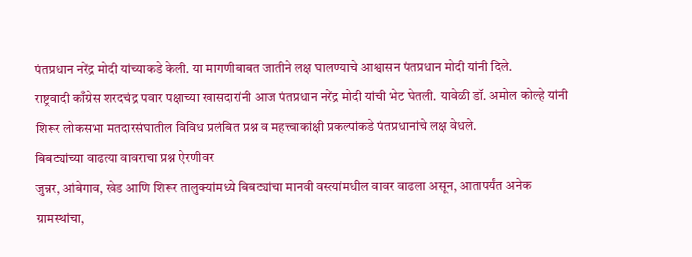पंतप्रधान नरेंद्र मोदी यांच्याकडे केली. या मागणीबाबत जातीने लक्ष घालण्याचे आश्वासन पंतप्रधान मोदी यांनी दिले.
राष्ट्रवादी काँग्रेस शरदचंद्र पवार पक्षाच्या खासदारांनी आज पंतप्रधान नरेंद्र मोदी यांची भेट घेतली. यावेळी डॉ. अमोल कोल्हे यांनी शिरूर लोकसभा मतदारसंघातील विविध प्रलंबित प्रश्न व महत्त्वाकांक्षी प्रकल्पांकडे पंतप्रधानांचे लक्ष वेधले.
बिबट्यांच्या वाढत्या वावराचा प्रश्न ऐरणीवर
जुन्नर, आंबेगाव, खेड आणि शिरूर तालुक्यांमध्ये बिबट्यांचा मानवी वस्त्यांमधील वावर वाढला असून, आतापर्यंत अनेक ग्रामस्थांचा,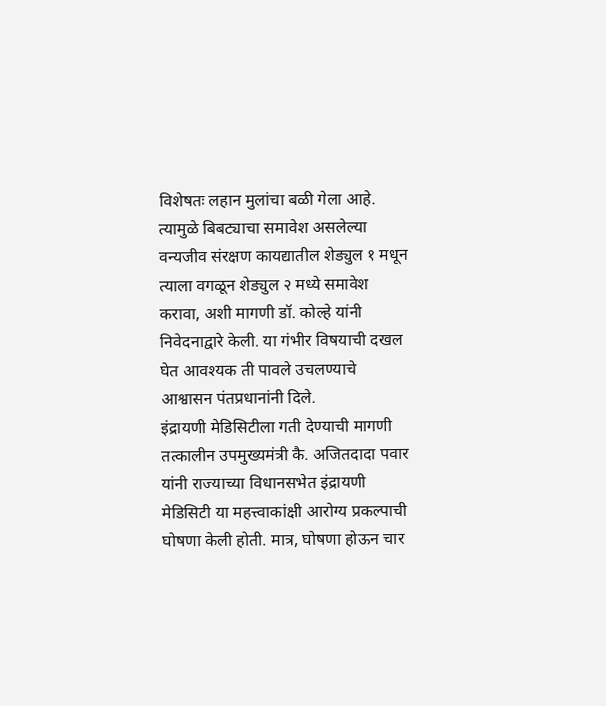विशेषतः लहान मुलांचा बळी गेला आहे. त्यामुळे बिबट्याचा समावेश असलेल्या वन्यजीव संरक्षण कायद्यातील शेड्युल १ मधून त्याला वगळून शेड्युल २ मध्ये समावेश करावा, अशी मागणी डॉ. कोल्हे यांनी निवेदनाद्वारे केली. या गंभीर विषयाची दखल घेत आवश्यक ती पावले उचलण्याचे आश्वासन पंतप्रधानांनी दिले.
इंद्रायणी मेडिसिटीला गती देण्याची मागणी
तत्कालीन उपमुख्यमंत्री कै. अजितदादा पवार यांनी राज्याच्या विधानसभेत इंद्रायणी मेडिसिटी या महत्त्वाकांक्षी आरोग्य प्रकल्पाची घोषणा केली होती. मात्र, घोषणा होऊन चार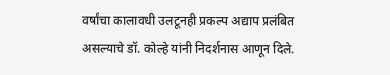वर्षांचा कालावधी उलटूनही प्रकल्प अद्याप प्रलंबित असल्याचे डॉ. कोल्हे यांनी निदर्शनास आणून दिले.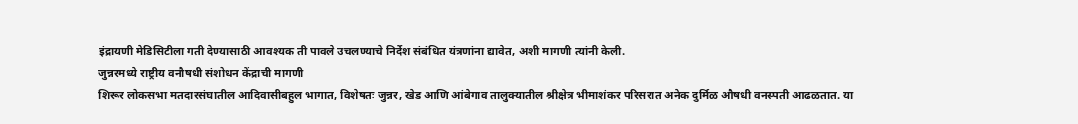इंद्रायणी मेडिसिटीला गती देण्यासाठी आवश्यक ती पावले उचलण्याचे निर्देश संबंधित यंत्रणांना द्यावेत, अशी मागणी त्यांनी केली.
जुन्नरमध्ये राष्ट्रीय वनौषधी संशोधन केंद्राची मागणी
शिरूर लोकसभा मतदारसंघातील आदिवासीबहुल भागात, विशेषतः जुन्नर, खेड आणि आंबेगाव तालुक्यातील श्रीक्षेत्र भीमाशंकर परिसरात अनेक दुर्मिळ औषधी वनस्पती आढळतात. या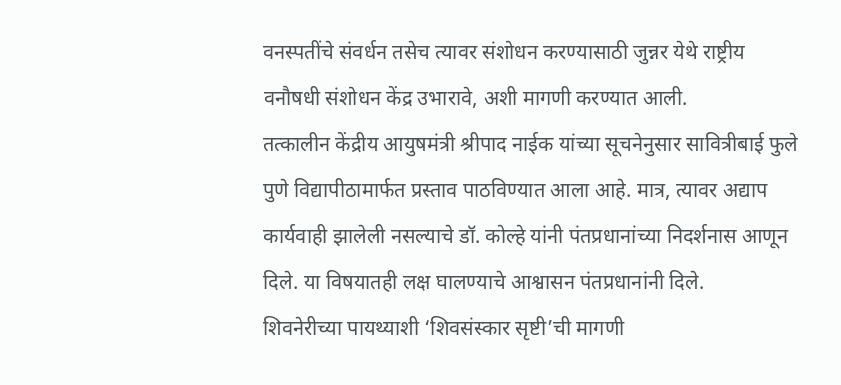वनस्पतींचे संवर्धन तसेच त्यावर संशोधन करण्यासाठी जुन्नर येथे राष्ट्रीय वनौषधी संशोधन केंद्र उभारावे, अशी मागणी करण्यात आली.
तत्कालीन केंद्रीय आयुषमंत्री श्रीपाद नाईक यांच्या सूचनेनुसार सावित्रीबाई फुले पुणे विद्यापीठामार्फत प्रस्ताव पाठविण्यात आला आहे. मात्र, त्यावर अद्याप कार्यवाही झालेली नसल्याचे डॉ. कोल्हे यांनी पंतप्रधानांच्या निदर्शनास आणून दिले. या विषयातही लक्ष घालण्याचे आश्वासन पंतप्रधानांनी दिले.
शिवनेरीच्या पायथ्याशी ‘शिवसंस्कार सृष्टी’ची मागणी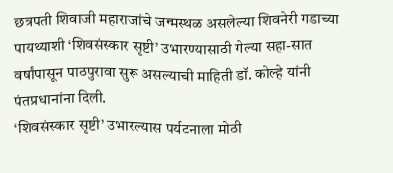छत्रपती शिवाजी महाराजांचे जन्मस्थळ असलेल्या शिवनेरी गडाच्या पायथ्याशी ‘शिवसंस्कार सृष्टी’ उभारण्यासाठी गेल्या सहा-सात वर्षांपासून पाठपुरावा सुरू असल्याची माहिती डॉ. कोल्हे यांनी पंतप्रधानांना दिली.
‘शिवसंस्कार सृष्टी’ उभारल्यास पर्यटनाला मोठी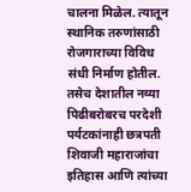चालना मिळेल. त्यातून स्थानिक तरुणांसाठी रोजगाराच्या विविध संधी निर्माण होतील. तसेच देशातील नव्या पिढीबरोबरच परदेशी पर्यटकांनाही छत्रपती शिवाजी महाराजांचा इतिहास आणि त्यांच्या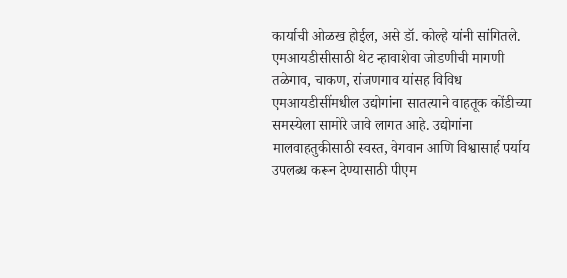कार्याची ओळख होईल, असे डॉ. कोल्हे यांनी सांगितले.
एमआयडीसीसाठी थेट न्हावाशेवा जोडणीची मागणी
तळेगाव, चाकण, रांजणगाव यांसह विविध एमआयडीसींमधील उद्योगांना सातत्याने वाहतूक कोंडीच्या समस्येला सामोरे जावे लागत आहे. उद्योगांना मालवाहतुकीसाठी स्वस्त, वेगवान आणि विश्वासार्ह पर्याय उपलब्ध करून देण्यासाठी पीएम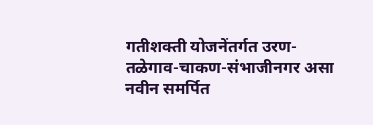गतीशक्ती योजनेंतर्गत उरण-तळेगाव-चाकण-संभाजीनगर असा नवीन समर्पित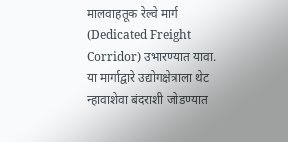मालवाहतूक रेल्वे मार्ग (Dedicated Freight Corridor) उभारण्यात यावा. या मार्गाद्वारे उद्योगक्षेत्राला थेट न्हावाशेवा बंदराशी जोडण्यात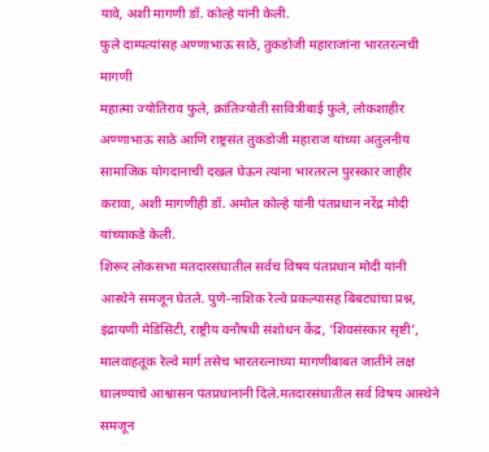यावे, अशी मागणी डॉ. कोल्हे यांनी केली.
फुले दाम्पत्यांसह अण्णाभाऊ साठे, तुकडोजी महाराजांना भारतरत्नची मागणी
महात्मा ज्योतिराव फुले, क्रांतिज्योती सावित्रीबाई फुले, लोकशाहीर अण्णाभाऊ साठे आणि राष्ट्रसंत तुकडोजी महाराज यांच्या अतुलनीय सामाजिक योगदानाची दखल घेऊन त्यांना भारतरत्न पुरस्कार जाहीर करावा, अशी मागणीही डॉ. अमोल कोल्हे यांनी पंतप्रधान नरेंद्र मोदी यांच्याकडे केली.
शिरूर लोकसभा मतदारसंघातील सर्वच विषय पंतप्रधान मोदी यांनी आस्थेने समजून घेतले. पुणे-नाशिक रेल्वे प्रकल्पासह बिबट्यांचा प्रश्न, इंद्रायणी मेडिसिटी, राष्ट्रीय वनौषधी संशोधन केंद्र, ‘शिवसंस्कार सृष्टी’, मालवाहतूक रेल्वे मार्ग तसेच भारतरत्नाच्या मागणीबाबत जातीने लक्ष घालण्याचे आश्वासन पंतप्रधानांनी दिले.मतदारसंघातील सर्व विषय आस्थेने समजून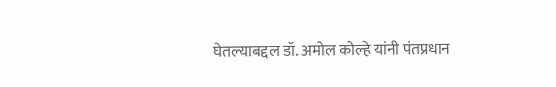घेतल्याबद्दल डॉ. अमोल कोल्हे यांनी पंतप्रधान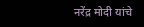नरेंद्र मोदी यांचे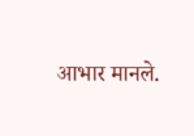आभार मानले.